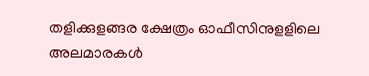തളിക്കുളങ്ങര ക്ഷേത്രം ഓഫീസിനുളളിലെ അലമാരകൾ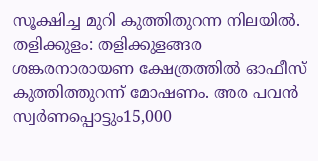സൂക്ഷിച്ച മുറി കുത്തിതുറന്ന നിലയിൽ.
തളിക്കുളം: തളിക്കുളങ്ങര ശങ്കരനാരായണ ക്ഷേത്രത്തിൽ ഓഫീസ് കുത്തിത്തുറന്ന് മോഷണം. അര പവൻ സ്വർണപ്പൊട്ടും15,000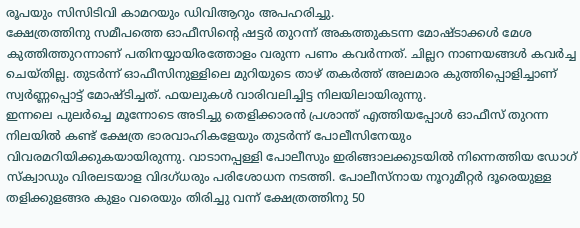രൂപയും സിസിടിവി കാമറയും ഡിവിആറും അപഹരിച്ചു.
ക്ഷേത്രത്തിനു സമീപത്തെ ഓഫീസിന്റെ ഷട്ടർ തുറന്ന് അകത്തുകടന്ന മോഷ്ടാക്കൾ മേശ കുത്തിത്തുറന്നാണ് പതിനയ്യായിരത്തോളം വരുന്ന പണം കവർന്നത്. ചില്ലറ നാണയങ്ങൾ കവർച്ച ചെയ്തില്ല. തുടർന്ന് ഓഫീസിനുള്ളിലെ മുറിയുടെ താഴ് തകർത്ത് അലമാര കുത്തിപ്പൊളിച്ചാണ് സ്വർണ്ണപ്പൊട്ട് മോഷ്ടിച്ചത്. ഫയലുകൾ വാരിവലിച്ചിട്ട നിലയിലായിരുന്നു.
ഇന്നലെ പുലർച്ചെ മൂന്നോടെ അടിച്ചു തെളിക്കാരൻ പ്രശാന്ത് എത്തിയപ്പോൾ ഓഫീസ് തുറന്ന നിലയിൽ കണ്ട് ക്ഷേത്ര ഭാരവാഹികളേയും തുടർന്ന് പോലീസിനേയും വിവരമറിയിക്കുകയായിരുന്നു. വാടാനപ്പള്ളി പോലീസും ഇരിങ്ങാലക്കുടയിൽ നിന്നെത്തിയ ഡോഗ് സ്ക്വാഡും വിരലടയാള വിദഗ്ധരും പരിശോധന നടത്തി. പോലീസ്നായ നൂറുമീറ്റർ ദൂരെയുള്ള തളിക്കുളങ്ങര കുളം വരെയും തിരിച്ചു വന്ന് ക്ഷേത്രത്തിനു 50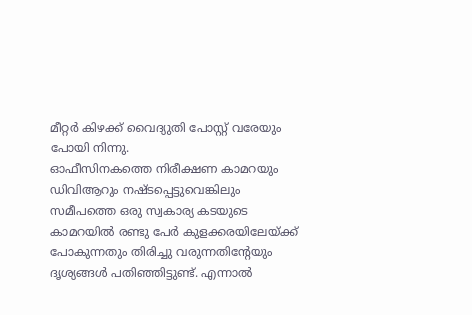മീറ്റർ കിഴക്ക് വൈദ്യുതി പോസ്റ്റ് വരേയും പോയി നിന്നു.
ഓഫീസിനകത്തെ നിരീക്ഷണ കാമറയും ഡിവിആറും നഷ്ടപ്പെട്ടുവെങ്കിലും സമീപത്തെ ഒരു സ്വകാര്യ കടയുടെ കാമറയിൽ രണ്ടു പേർ കുളക്കരയിലേയ്ക്ക് പോകുന്നതും തിരിച്ചു വരുന്നതിന്റേയും ദൃശ്യങ്ങൾ പതിഞ്ഞിട്ടുണ്ട്. എന്നാൽ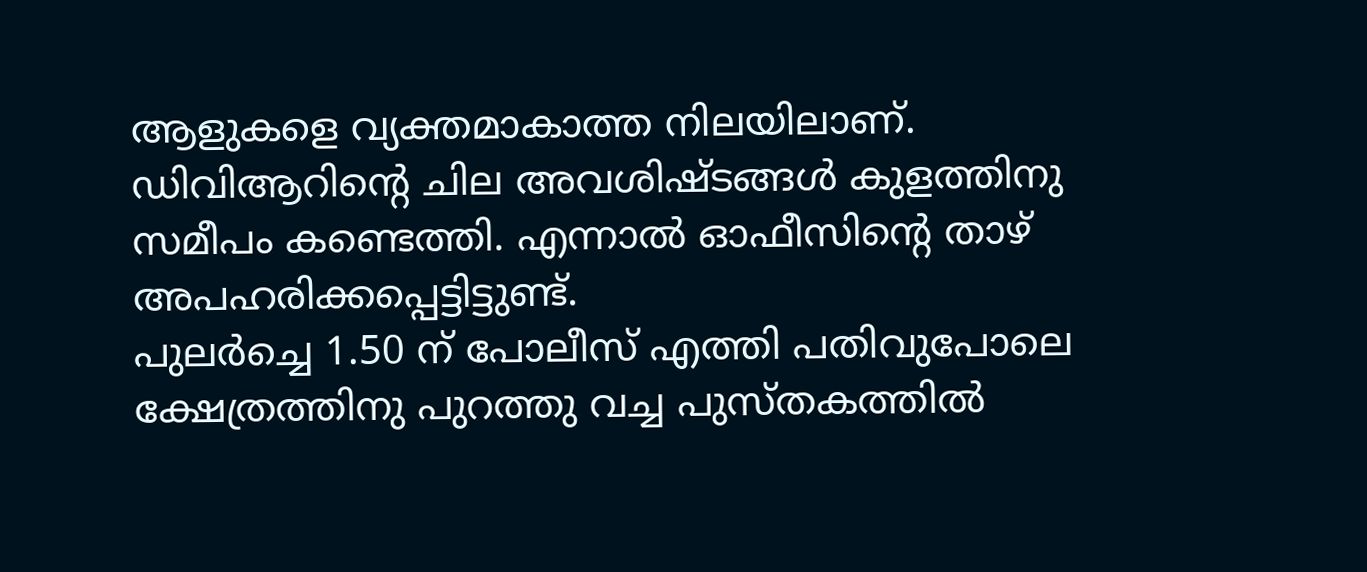ആളുകളെ വ്യക്തമാകാത്ത നിലയിലാണ്. ഡിവിആറിന്റെ ചില അവശിഷ്ടങ്ങൾ കുളത്തിനു സമീപം കണ്ടെത്തി. എന്നാൽ ഓഫീസിന്റെ താഴ് അപഹരിക്കപ്പെട്ടിട്ടുണ്ട്.
പുലർച്ചെ 1.50 ന് പോലീസ് എത്തി പതിവുപോലെ ക്ഷേത്രത്തിനു പുറത്തു വച്ച പുസ്തകത്തിൽ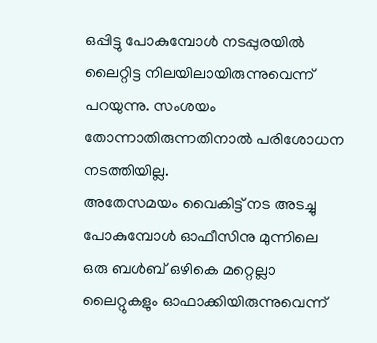ഒപ്പിട്ടു പോകുമ്പോൾ നടപ്പുരയിൽ ലൈറ്റിട്ട നിലയിലായിരുന്നുവെന്ന് പറയുന്നു. സംശയം തോന്നാതിരുന്നതിനാൽ പരിശോധന നടത്തിയില്ല.
അതേസമയം വൈകിട്ട് നട അടച്ചു പോകുമ്പോൾ ഓഫീസിനു മുന്നിലെ ഒരു ബൾബ് ഒഴികെ മറ്റെല്ലാ ലൈറ്റുകളും ഓഫാക്കിയിരുന്നുവെന്ന്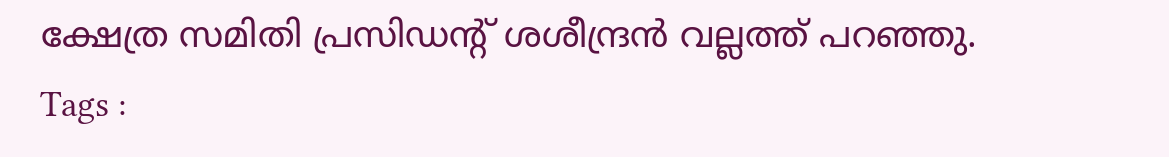ക്ഷേത്ര സമിതി പ്രസിഡന്റ് ശശീന്ദ്രൻ വല്ലത്ത് പറഞ്ഞു.
Tags :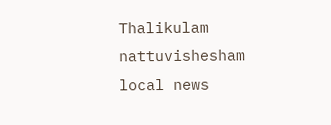Thalikulam nattuvishesham local news